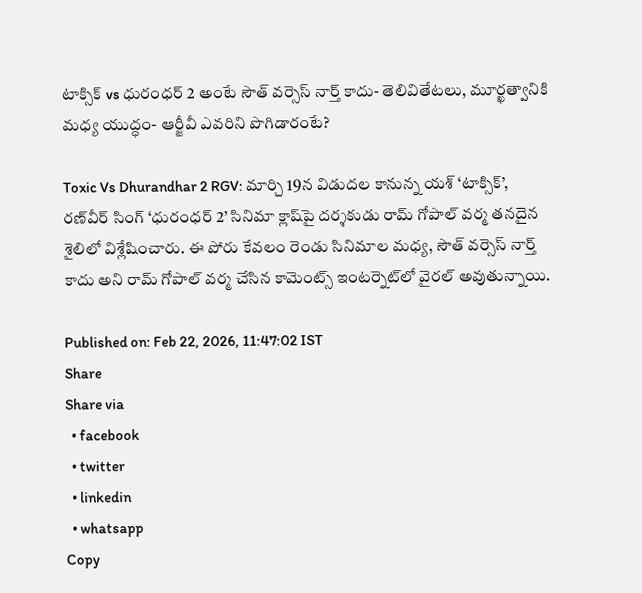టాక్సిక్ vs ధురంధర్ 2 అంటే సౌత్ వర్సెస్ నార్త్ కాదు- తెలివితేటలు, మూర్ఖత్వానికి మధ్య యుద్ధం- ఆర్జీవీ ఎవరిని పొగిడారంటే?

Toxic Vs Dhurandhar 2 RGV: మార్చి 19న విడుదల కానున్న యశ్ ‘టాక్సిక్’, రణ్‌వీర్ సింగ్ ‘ధురంధర్ 2’ సినిమా క్లాష్‌పై దర్శకుడు రామ్ గోపాల్ వర్మ తనదైన శైలిలో విశ్లేషించారు. ఈ పోరు కేవలం రెండు సినిమాల మధ్య, సౌత్ వర్సెస్ నార్త్ కాదు అని రామ్ గోపాల్ వర్మ చేసిన కామెంట్స్ ఇంటర్నెట్‌లో వైరల్ అవుతున్నాయి.

Published on: Feb 22, 2026, 11:47:02 IST
Share
Share via
  • facebook
  • twitter
  • linkedin
  • whatsapp
Copy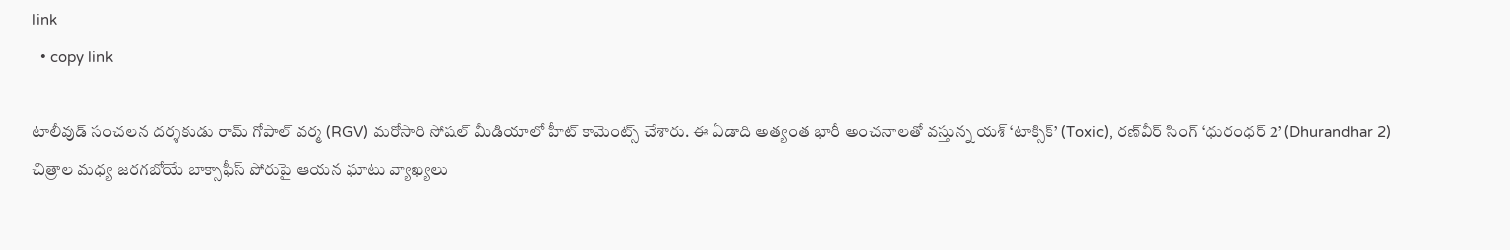link
  • copy link

టాలీవుడ్ సంచలన దర్శకుడు రామ్ గోపాల్ వర్మ (RGV) మరోసారి సోషల్ మీడియాలో హీట్ కామెంట్స్ చేశారు. ఈ ఏడాది అత్యంత భారీ అంచనాలతో వస్తున్న యశ్ ‘టాక్సిక్’ (Toxic), రణ్‌వీర్ సింగ్ ‘ధురంధర్ 2’ (Dhurandhar 2) చిత్రాల మధ్య జరగబోయే బాక్సాఫీస్ పోరుపై ఆయన ఘాటు వ్యాఖ్యలు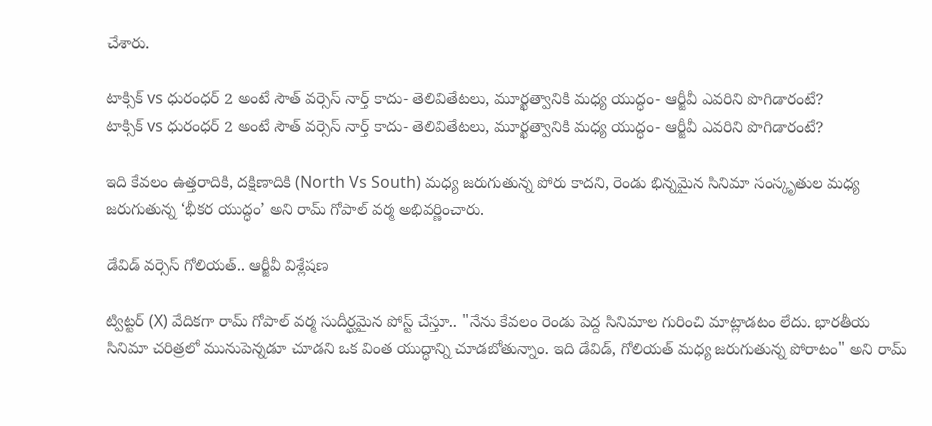చేశారు.

టాక్సిక్ vs ధురంధర్ 2 అంటే సౌత్ వర్సెస్ నార్త్ కాదు- తెలివితేటలు, మూర్ఖత్వానికి మధ్య యుద్ధం- ఆర్జీవీ ఎవరిని పొగిడారంటే?
టాక్సిక్ vs ధురంధర్ 2 అంటే సౌత్ వర్సెస్ నార్త్ కాదు- తెలివితేటలు, మూర్ఖత్వానికి మధ్య యుద్ధం- ఆర్జీవీ ఎవరిని పొగిడారంటే?

ఇది కేవలం ఉత్తరాదికి, దక్షిణాదికి (North Vs South) మధ్య జరుగుతున్న పోరు కాదని, రెండు భిన్నమైన సినిమా సంస్కృతుల మధ్య జరుగుతున్న ‘భీకర యుద్ధం’ అని రామ్ గోపాల్ వర్మ అభివర్ణించారు.

డేవిడ్ వర్సెస్ గోలియత్.. ఆర్జీవీ విశ్లేషణ

ట్విట్టర్ (X) వేదికగా రామ్ గోపాల్ వర్మ సుదీర్ఘమైన పోస్ట్ చేస్తూ.. "నేను కేవలం రెండు పెద్ద సినిమాల గురించి మాట్లాడటం లేదు. భారతీయ సినిమా చరిత్రలో మునుపెన్నడూ చూడని ఒక వింత యుద్ధాన్ని చూడబోతున్నాం. ఇది డేవిడ్, గోలియత్ మధ్య జరుగుతున్న పోరాటం" అని రామ్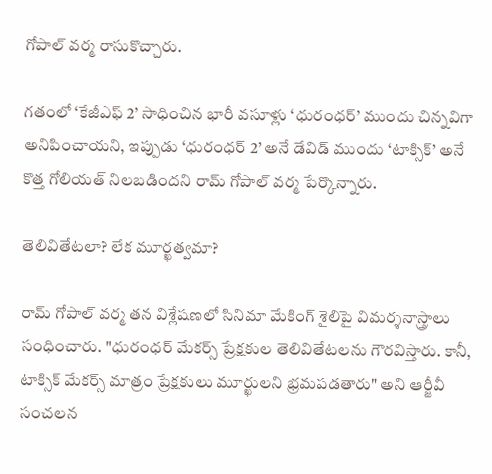గోపాల్ వర్మ రాసుకొచ్చారు.

గతంలో ‘కేజీఎఫ్ 2’ సాధించిన భారీ వసూళ్లు ‘ధురంధర్’ ముందు చిన్నవిగా అనిపించాయని, ఇప్పుడు ‘ధురంధర్ 2’ అనే డేవిడ్ ముందు ‘టాక్సిక్’ అనే కొత్త గోలియత్ నిలబడిందని రామ్ గోపాల్ వర్మ పేర్కొన్నారు.

తెలివితేటలా? లేక మూర్ఖత్వమా?

రామ్ గోపాల్ వర్మ తన విశ్లేషణలో సినిమా మేకింగ్ శైలిపై విమర్శనాస్త్రాలు సంధించారు. "ధురంధర్ మేకర్స్ ప్రేక్షకుల తెలివితేటలను గౌరవిస్తారు. కానీ, టాక్సిక్ మేకర్స్ మాత్రం ప్రేక్షకులు మూర్ఖులని భ్రమపడతారు" అని ఆర్జీవీ సంచలన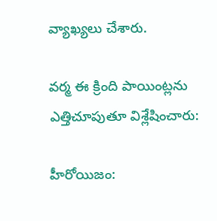వ్యాఖ్యలు చేశారు.

వర్మ ఈ క్రింది పాయింట్లను ఎత్తిచూపుతూ విశ్లేషించారు:

హీరోయిజం: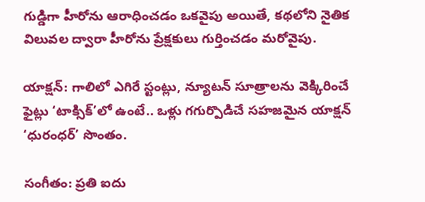గుడ్డిగా హీరోను ఆరాధించడం ఒకవైపు అయితే, కథలోని నైతిక విలువల ద్వారా హీరోను ప్రేక్షకులు గుర్తించడం మరోవైపు.

యాక్షన్: గాలిలో ఎగిరే స్టంట్లు, న్యూటన్ సూత్రాలను వెక్కిరించే ఫైట్లు ‘టాక్సిక్’లో ఉంటే.. ఒళ్లు గగుర్పొడిచే సహజమైన యాక్షన్ ‘ధురంధర్’ సొంతం.

సంగీతం: ప్రతి ఐదు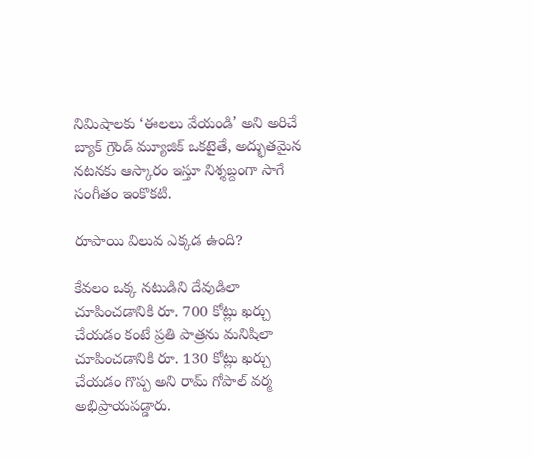నిమిషాలకు ‘ఈలలు వేయండి’ అని అరిచే బ్యాక్ గ్రౌండ్ మ్యూజిక్ ఒకటైతే, అద్భుతమైన నటనకు ఆస్కారం ఇస్తూ నిశ్శబ్దంగా సాగే సంగీతం ఇంకొకటి.

రూపాయి విలువ ఎక్కడ ఉంది?

కేవలం ఒక్క నటుడిని దేవుడిలా చూపించడానికి రూ. 700 కోట్లు ఖర్చు చేయడం కంటే ప్రతి పాత్రను మనిషిలా చూపించడానికి రూ. 130 కోట్లు ఖర్చు చేయడం గొప్ప అని రామ్ గోపాల్ వర్మ అభిప్రాయపడ్డారు.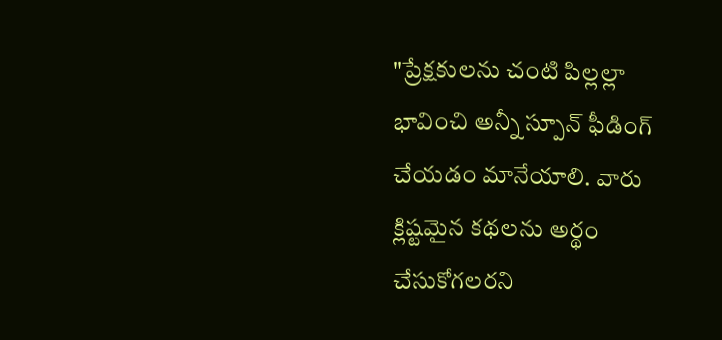"ప్రేక్షకులను చంటి పిల్లల్లా భావించి అన్నీ స్పూన్ ఫీడింగ్ చేయడం మానేయాలి. వారు క్లిష్టమైన కథలను అర్థం చేసుకోగలరని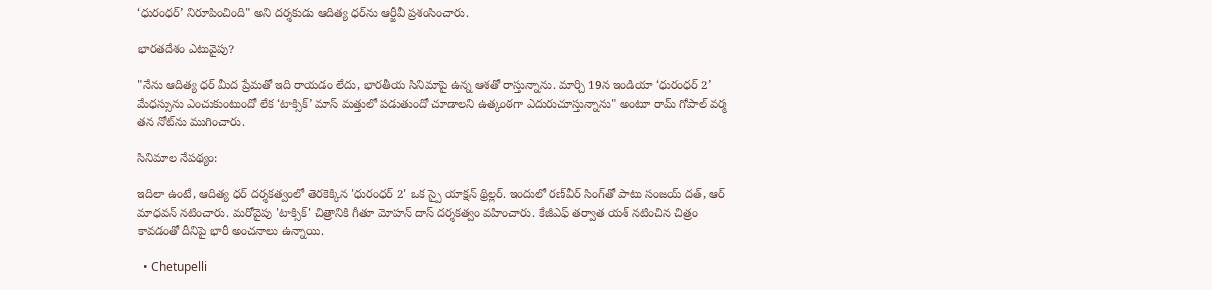‘ధురంధర్’ నిరూపించింది" అని దర్శకుడు ఆదిత్య ధర్‌ను ఆర్జీవీ ప్రశంసించారు.

భారతదేశం ఎటువైపు?

"నేను ఆదిత్య ధర్ మీద ప్రేమతో ఇది రాయడం లేదు, భారతీయ సినిమాపై ఉన్న ఆశతో రాస్తున్నాను. మార్చి 19న ఇండియా ‘ధురంధర్ 2’ మేధస్సును ఎంచుకుంటుందో లేక ‘టాక్సిక్’ మాస్ మత్తులో పడుతుందో చూడాలని ఉత్కంఠగా ఎదురుచూస్తున్నాను" అంటూ రామ్ గోపాల్ వర్మ తన నోట్‌ను ముగించారు.

సినిమాల నేపథ్యం:

ఇదిలా ఉంటే, ఆదిత్య ధర్ దర్శకత్వంలో తెరకెక్కిన 'ధురంధర్ 2' ఒక స్పై యాక్షన్ థ్రిల్లర్. ఇందులో రణ్‌వీర్ సింగ్‌తో పాటు సంజయ్ దత్, ఆర్ మాధవన్ నటించారు. మరోవైపు 'టాక్సిక్' చిత్రానికి గీతూ మోహన్ దాస్ దర్శకత్వం వహించారు. కేజీఎఫ్ తర్వాత యశ్ నటించిన చిత్రం కావడంతో దీనిపై భారీ అంచనాలు ఉన్నాయి.

  • Chetupelli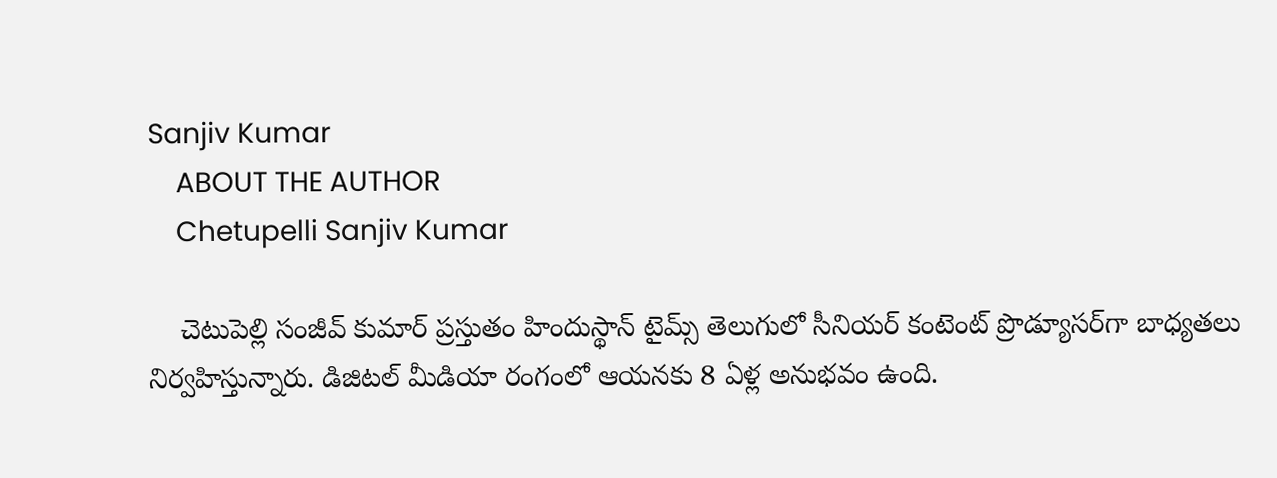Sanjiv Kumar
    ABOUT THE AUTHOR
    Chetupelli Sanjiv Kumar

    చెటుపెల్లి సంజీవ్ కుమార్ ప్రస్తుతం హిందుస్థాన్ టైమ్స్ తెలుగులో సీనియర్ కంటెంట్ ప్రొడ్యూసర్‌గా బాధ్యతలు నిర్వహిస్తున్నారు. డిజిటల్ మీడియా రంగంలో ఆయనకు 8 ఏళ్ల అనుభవం ఉంది.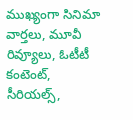ముఖ్యంగా సినిమా వార్తలు, మూవీ రివ్యూలు, ఓటీటీ కంటెంట్, సీరియల్స్,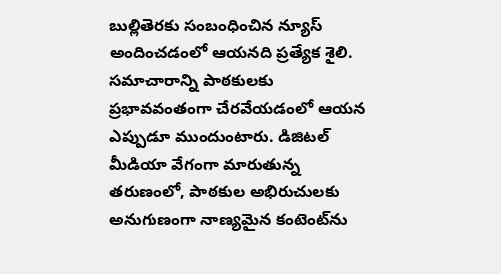బుల్లితెరకు సంబంధించిన న్యూస్ అందించడంలో ఆయనది ప్రత్యేక శైలి. సమాచారాన్ని పాఠకులకు ప్రభావవంతంగా చేరవేయడంలో ఆయన ఎప్పుడూ ముందుంటారు. డిజిటల్ మీడియా వేగంగా మారుతున్న తరుణంలో, పాఠకుల అభిరుచులకు అనుగుణంగా నాణ్యమైన కంటెంట్‌ను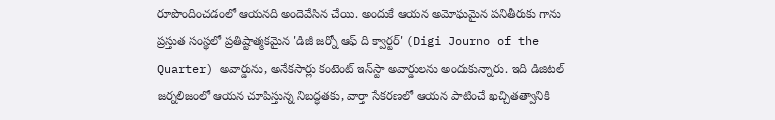రూపొందించడంలో ఆయనది అందెవేసిన చేయి. అందుకే ఆయన అమోఘమైన పనితీరుకు గాను ప్రస్తుత సంస్థలో ప్రతిష్టాత్మకమైన 'డిజీ జర్నో ఆఫ్ ది క్వార్టర్' (Digi Journo of the Quarter) అవార్డును, అనేకసార్లు కంటెంట్ ఇన్‌స్టా అవార్డులను అందుకున్నారు. ఇది డిజిటల్ జర్నలిజంలో ఆయన చూపిస్తున్న నిబద్ధతకు, వార్తా సేకరణలో ఆయన పాటించే ఖచ్చితత్వానికి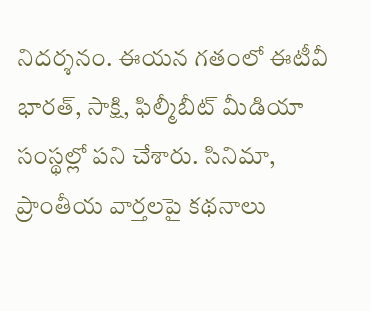నిదర్శనం. ఈయన గతంలో ఈటీవీ భారత్, సాక్షి, ఫిల్మీబీట్ మీడియా సంస్థల్లో పని చేశారు. సినిమా, ప్రాంతీయ వార్తలపై కథనాలు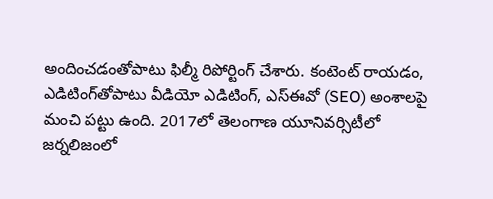అందించడంతోపాటు ఫిల్మీ రిపోర్టింగ్ చేశారు. కంటెంట్ రాయడం, ఎడిటింగ్‌తోపాటు వీడియో ఎడిటింగ్, ఎస్‌ఈవో (SEO) అంశాలపై మంచి పట్టు ఉంది. 2017లో తెలంగాణ యూనివర్సిటీలో జర్నలిజంలో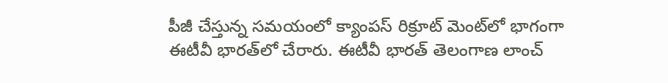పీజీ చేస్తున్న సమయంలో క్యాంపస్ రిక్రూట్ మెంట్‌లో భాగంగా ఈటీవీ భారత్‌లో చేరారు. ఈటీవీ భారత్ తెలంగాణ లాంచ్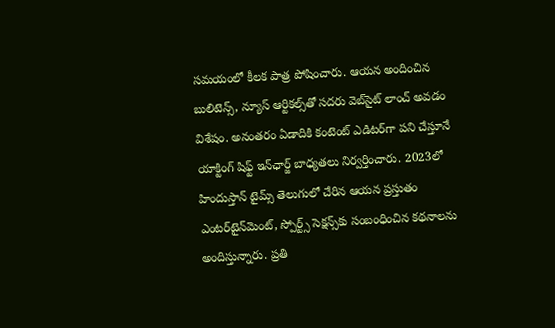సమయంలో కీలక పాత్ర పోషించారు. ఆయన అందించిన బులిటెన్స్, న్యూస్ ఆర్టికల్స్‌తో సదరు వెబ్‌సైట్ లాంచ్ అవడం విశేషం. అనంతరం ఏడాదికి కంటెంట్ ఎడిటర్‌గా పని చేస్తూనే యాక్టింగ్ షిఫ్ట్ ఇన్‌ఛార్జ్ బాధ్యతలు నిర్వర్తించారు. 2023లో హిందుస్తాన్ టైమ్స్ తెలుగులో చేరిన ఆయన ప్రస్తుతం ఎంటర్‌టైన్‌మెంట్, స్పోర్ట్స్ సెక్షన్స్‌కు సంబంధించిన కథనాలను అందిస్తున్నారు. ప్రతి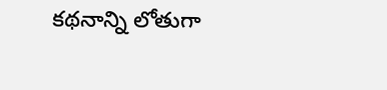కథనాన్ని లోతుగా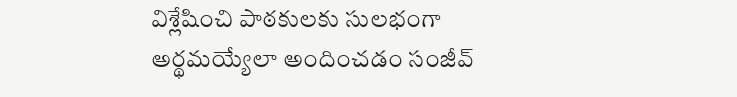విశ్లేషించి పాఠకులకు సులభంగా అర్థమయ్యేలా అందించడం సంజీవ్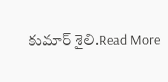కుమార్ శైలి.Read More